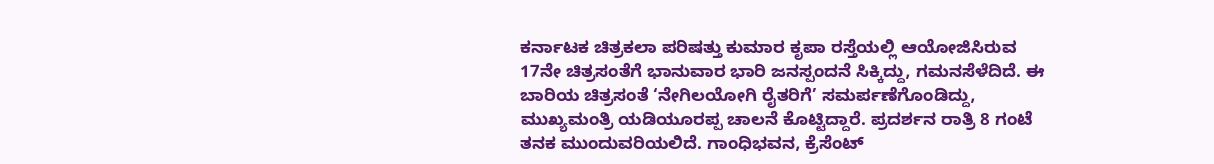ಕರ್ನಾಟಕ ಚಿತ್ರಕಲಾ ಪರಿಷತ್ತು ಕುಮಾರ ಕೃಪಾ ರಸ್ತೆಯಲ್ಲಿ ಆಯೋಜಿಸಿರುವ 17ನೇ ಚಿತ್ರಸಂತೆಗೆ ಭಾನುವಾರ ಭಾರಿ ಜನಸ್ಪಂದನೆ ಸಿಕ್ಕಿದ್ದು, ಗಮನಸೆಳೆದಿದೆ. ಈ ಬಾರಿಯ ಚಿತ್ರಸಂತೆ ‘ನೇಗಿಲಯೋಗಿ ರೈತರಿಗೆ’ ಸಮರ್ಪಣೆಗೊಂಡಿದ್ದು, ಮುಖ್ಯಮಂತ್ರಿ ಯಡಿಯೂರಪ್ಪ ಚಾಲನೆ ಕೊಟ್ಟಿದ್ದಾರೆ. ಪ್ರದರ್ಶನ ರಾತ್ರಿ 8 ಗಂಟೆ ತನಕ ಮುಂದುವರಿಯಲಿದೆ. ಗಾಂಧಿಭವನ, ಕ್ರೆಸೆಂಟ್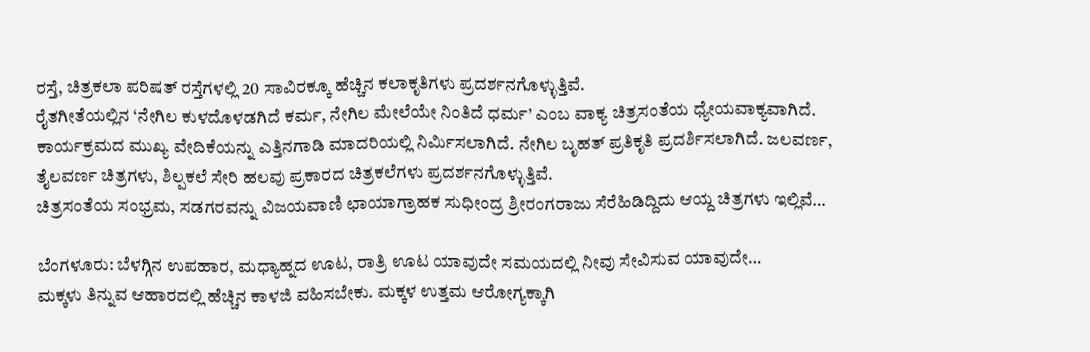ರಸ್ತೆ, ಚಿತ್ರಕಲಾ ಪರಿಷತ್ ರಸ್ತೆಗಳಲ್ಲಿ 20 ಸಾವಿರಕ್ಕೂ ಹೆಚ್ಚಿನ ಕಲಾಕೃತಿಗಳು ಪ್ರದರ್ಶನಗೊಳ್ಳುತ್ತಿವೆ.
ರೈತಗೀತೆಯಲ್ಲಿನ ‘ನೇಗಿಲ ಕುಳದೊಳಡಗಿದೆ ಕರ್ಮ, ನೇಗಿಲ ಮೇಲೆಯೇ ನಿಂತಿದೆ ಧರ್ಮ’ ಎಂಬ ವಾಕ್ಯ ಚಿತ್ರಸಂತೆಯ ಧ್ಯೇಯವಾಕ್ಯವಾಗಿದೆ. ಕಾರ್ಯಕ್ರಮದ ಮುಖ್ಯ ವೇದಿಕೆಯನ್ನು ಎತ್ತಿನಗಾಡಿ ಮಾದರಿಯಲ್ಲಿ ನಿರ್ವಿುಸಲಾಗಿದೆ. ನೇಗಿಲ ಬೃಹತ್ ಪ್ರತಿಕೃತಿ ಪ್ರದರ್ಶಿಸಲಾಗಿದೆ. ಜಲವರ್ಣ, ತೈಲವರ್ಣ ಚಿತ್ರಗಳು, ಶಿಲ್ಪಕಲೆ ಸೇರಿ ಹಲವು ಪ್ರಕಾರದ ಚಿತ್ರಕಲೆಗಳು ಪ್ರದರ್ಶನಗೊಳ್ಳುತ್ತಿವೆ.
ಚಿತ್ರಸಂತೆಯ ಸಂಭ್ರಮ, ಸಡಗರವನ್ನು ವಿಜಯವಾಣಿ ಛಾಯಾಗ್ರಾಹಕ ಸುಧೀಂದ್ರ ಶ್ರೀರಂಗರಾಜು ಸೆರೆಹಿಡಿದ್ದಿದು ಆಯ್ದ ಚಿತ್ರಗಳು ಇಲ್ಲಿವೆ…

ಬೆಂಗಳೂರು: ಬೆಳಗ್ಗಿನ ಉಪಹಾರ, ಮಧ್ಯಾಹ್ನದ ಊಟ, ರಾತ್ರಿ ಊಟ ಯಾವುದೇ ಸಮಯದಲ್ಲಿ ನೀವು ಸೇವಿಸುವ ಯಾವುದೇ…
ಮಕ್ಕಳು ತಿನ್ನುವ ಆಹಾರದಲ್ಲಿ ಹೆಚ್ಚಿನ ಕಾಳಜಿ ವಹಿಸಬೇಕು. ಮಕ್ಕಳ ಉತ್ತಮ ಆರೋಗ್ಯಕ್ಕಾಗಿ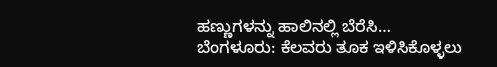ಹಣ್ಣುಗಳನ್ನು ಹಾಲಿನಲ್ಲಿ ಬೆರೆಸಿ…
ಬೆಂಗಳೂರು: ಕೆಲವರು ತೂಕ ಇಳಿಸಿಕೊಳ್ಳಲು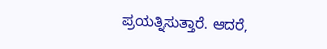ಪ್ರಯತ್ನಿಸುತ್ತಾರೆ. ಆದರೆ,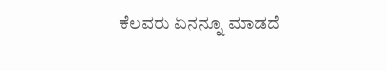ಕೆಲವರು ಏನನ್ನೂ ಮಾಡದೆ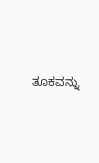ತೂಕವನ್ನು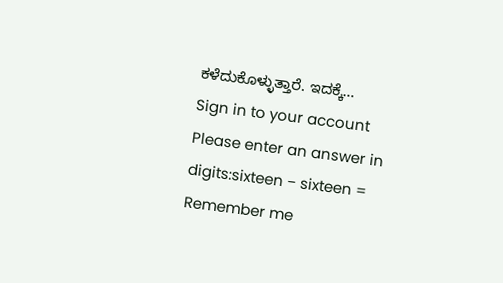ಕಳೆದುಕೊಳ್ಳುತ್ತಾರೆ. ಇದಕ್ಕೆ…
Sign in to your account
Please enter an answer in digits:sixteen − sixteen =
Remember me